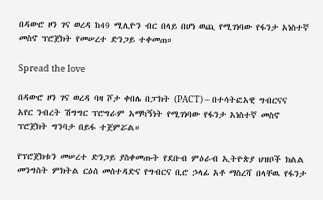በዳውሮ ዞን ገና ወረዳ ከ49 ሚሊዮን ብር በላይ በሆነ ወጪ የሚገነባው የፋንታ አነስተኛ መስኖ ፕሮጀክት የመሠረተ ድንጋይ ተቀመጠ።

Spread the love

በዳውሮ ዞን ገና ወረዳ ባዛ ሾታ ቀበሌ በፓክት (PACT) – በተሳትፎአዊ ግብርናና አየር ንብረት ሽግግር ፕሮግራም አማካኝነት የሚገነባው የፋንታ አነስተኛ መስኖ ፕሮጀክት ግንባታ በይፋ ተጀምሯል።

የፕሮጀክቱን መሠረተ ድንጋይ ያስቀመጡት የደቡብ ምዕራብ ኢትዮጵያ ህዝቦች ክልል መንግስት ምክትል ርዕሰ መሰተዳድና የግብርና ቢሮ ኃላፊ አቶ ማስረሻ በላቸዉ የፋንታ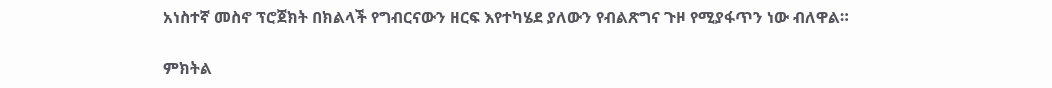አነስተኛ መስኖ ፕሮጀክት በክልላች የግብርናውን ዘርፍ እየተካሄደ ያለውን የብልጽግና ጉዞ የሚያፋጥን ነው ብለዋል።

ምክትል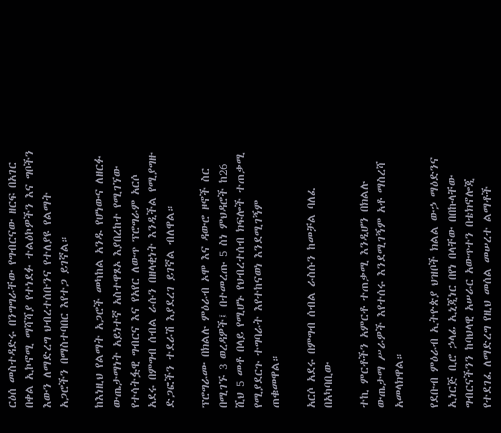ርዕሰ መስተዳድሩ በንግግራቸው የግብርናው ዘርፍ በአገር በቀል ኢኮኖሚ ማሻሻያ የተነደፉ ተልዕኮዎችን እና ግቦችን እውን ለማድረግ ህብረተሰቡንና የተለያዩ የልማት አጋሮችን በማስተባበር እየተጋ ይገኛል።

ከእነዚህ የልማት አጋሮች መካከል አንዱ የሆነውና ለዘርፉ ውጤታማነት አይነተኛ አስተዋጾኦ እያበረከተ የሚገኘው የተሳትፏዊ ግብርና እና የአየር ለውጥ ፕሮግራም አርሶ አደሩ በምግብ ሰብል ራሱን በዘላቂነት እንዲችል የሚያግዙ ድጋፎችን ተደራሽ እያደረገ ይገኛል ብለዋል።

ፕሮግራሙ በክልሉ ምዕራብ ኦሞ እና ዳውሮ ዞኖች ስር በሚገኙ 3 ወረዳዎች፤ በተመረጡ 5 ስነ ምህዳሮች ከ26 ሺህ 5 መቶ በላይ የሚሆኑ የህብረተሰብ ክፍሎች ተጠቃሚ የሚያደርጉ ተግባራት እየተከናወነ እንደሚገኝም ጠቁመዋል።

አርሶ አደሩ በምግብ ሰብል ራስሱን ከመቻል ባለፈ በአካባቢው

ተኪ ምርቶችን አምርቶ ተጠቃሚ እንዲሆን በክልሉ ውጤታማ ሥራዎች እየተሰሩ እንደሚገኝም አቶ ማስረሻ አመላክዋል።

የደቡብ ምዕራብ ኢትዮጵያ ህዝቦች ክልል ውኃ ማዕድንና ኢነርጅ ቢሮ ኃላፊ ኢኒጂነር በየነ በላቸው በበኩላቸው ግብርናችንን ከባህላዊ አሠራር አውጥተን በቴክኖሎጂ የተደገፈ ለማድረግ የዚህ መሰል መሠረተ ልማቶች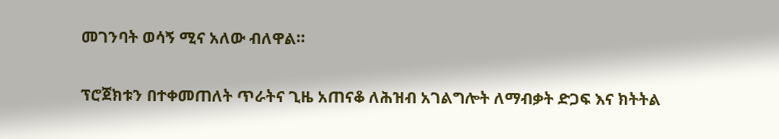መገንባት ወሳኝ ሚና አለው ብለዋል።

ፕሮጀክቱን በተቀመጠለት ጥራትና ጊዜ አጠናቆ ለሕዝብ አገልግሎት ለማብቃት ድጋፍ እና ክትትል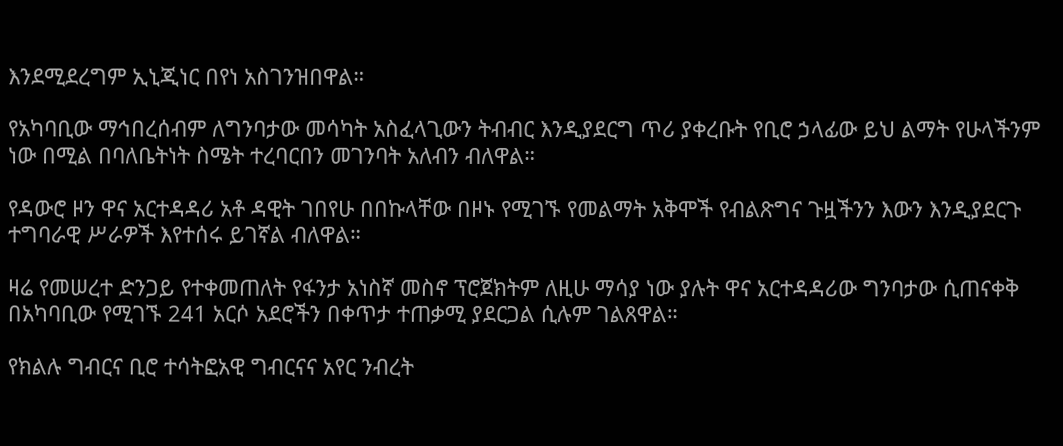እንደሚደረግም ኢኒጂነር በየነ አስገንዝበዋል።

የአካባቢው ማኅበረሰብም ለግንባታው መሳካት አስፈላጊውን ትብብር እንዲያደርግ ጥሪ ያቀረቡት የቢሮ ኃላፊው ይህ ልማት የሁላችንም ነው በሚል በባለቤትነት ስሜት ተረባርበን መገንባት አለብን ብለዋል።

የዳውሮ ዞን ዋና አርተዳዳሪ አቶ ዳዊት ገበየሁ በበኩላቸው በዞኑ የሚገኙ የመልማት አቅሞች የብልጽግና ጉዟችንን እውን እንዲያደርጉ ተግባራዊ ሥራዎች እየተሰሩ ይገኛል ብለዋል።

ዛሬ የመሠረተ ድንጋይ የተቀመጠለት የፋንታ አነስኛ መስኖ ፕሮጀክትም ለዚሁ ማሳያ ነው ያሉት ዋና አርተዳዳሪው ግንባታው ሲጠናቀቅ በአካባቢው የሚገኙ 241 አርሶ አደሮችን በቀጥታ ተጠቃሚ ያደርጋል ሲሉም ገልጸዋል።

የክልሉ ግብርና ቢሮ ተሳትፎአዊ ግብርናና አየር ንብረት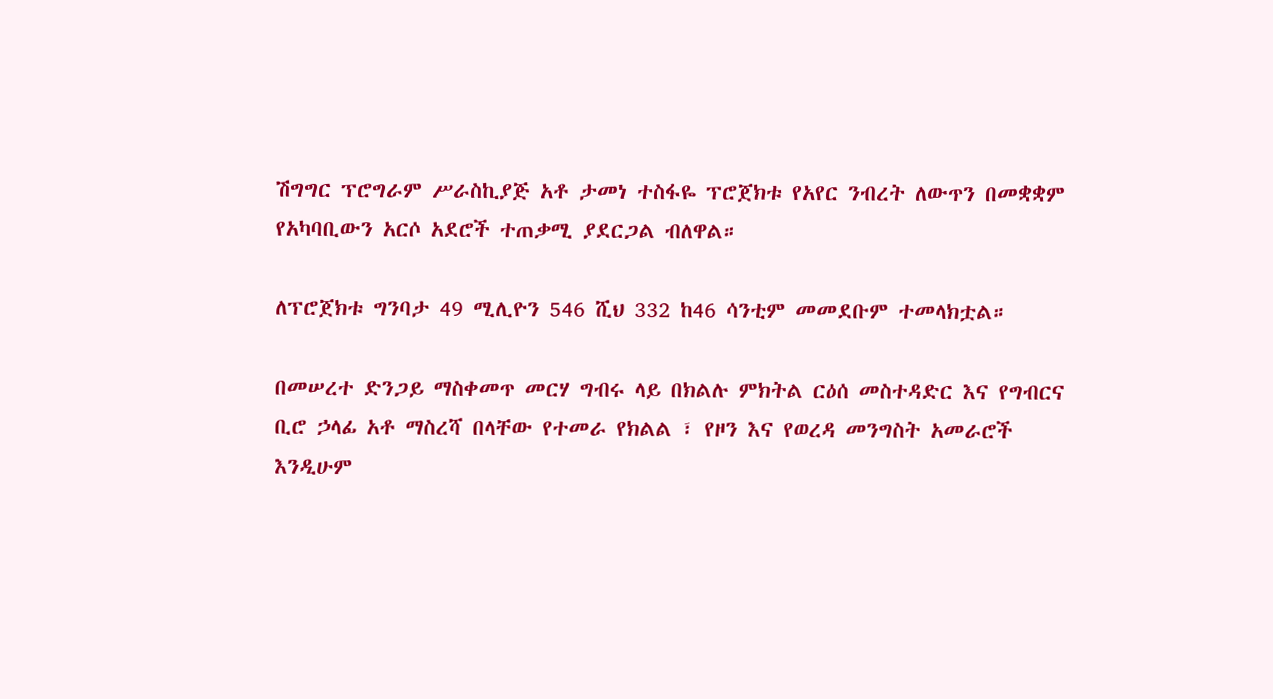ሽግግር ፕሮግራም ሥራስኪያጅ አቶ ታመነ ተስፋዬ ፕሮጀክቱ የአየር ንብረት ለውጥን በመቋቋም የአካባቢውን አርሶ አደሮች ተጠቃሚ ያደርጋል ብለዋል።

ለፕሮጀክቱ ግንባታ 49 ሚሊዮን 546 ሺህ 332 ከ46 ሳንቲም መመደቡም ተመላክቷል።

በመሠረተ ድንጋይ ማስቀመጥ መርሃ ግብሩ ላይ በክልሉ ምክትል ርዕሰ መስተዳድር እና የግብርና ቢሮ ኃላፊ አቶ ማስረሻ በላቸው የተመራ የክልል ፣ የዞን እና የወረዳ መንግስት አመራሮች እንዲሁም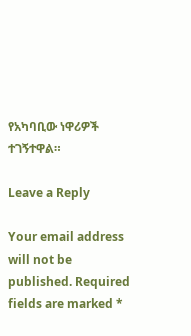የአካባቢው ነዋሪዎች ተገኝተዋል።

Leave a Reply

Your email address will not be published. Required fields are marked *